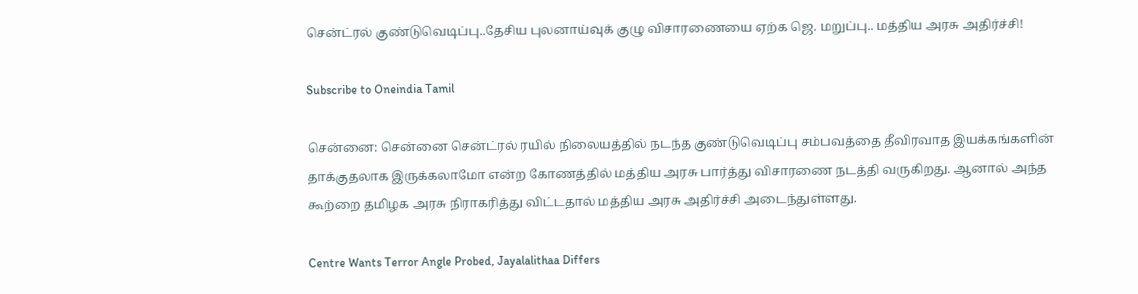சென்ட்ரல் குண்டுவெடிப்பு..தேசிய புலனாய்வுக் குழு விசாரணையை ஏற்க ஜெ. மறுப்பு.. மத்திய அரசு அதிர்ச்சி!

Subscribe to Oneindia Tamil

சென்னை: சென்னை சென்ட்ரல் ரயில் நிலையத்தில் நடந்த குண்டுவெடிப்பு சம்பவத்தை தீவிரவாத இயக்கங்களின் தாக்குதலாக இருக்கலாமோ என்ற கோணத்தில் மத்திய அரசு பார்த்து விசாரணை நடத்தி வருகிறது. ஆனால் அந்த கூற்றை தமிழக அரசு நிராகரித்து விட்டதால் மத்திய அரசு அதிர்ச்சி அடைந்துள்ளது.

Centre Wants Terror Angle Probed, Jayalalithaa Differs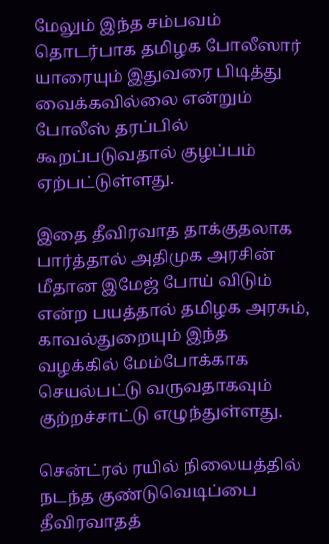மேலும் இந்த சம்பவம் தொடர்பாக தமிழக போலீஸார் யாரையும் இதுவரை பிடித்து வைக்கவில்லை என்றும் போலீஸ் தரப்பில் கூறப்படுவதால் குழப்பம் ஏற்பட்டுள்ளது.

இதை தீவிரவாத தாக்குதலாக பார்த்தால் அதிமுக அரசின் மீதான இமேஜ் போய் விடும் என்ற பயத்தால் தமிழக அரசும், காவல்துறையும் இந்த வழக்கில் மேம்போக்காக செயல்பட்டு வருவதாகவும் குற்றச்சாட்டு எழுந்துள்ளது.

சென்ட்ரல் ரயில் நிலையத்தில் நடந்த குண்டுவெடிப்பை தீவிரவாதத்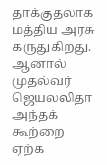தாக்குதலாக மத்திய அரசு கருதுகிறது. ஆனால் முதல்வர் ஜெயலலிதா அந்தக் கூற்றை ஏற்க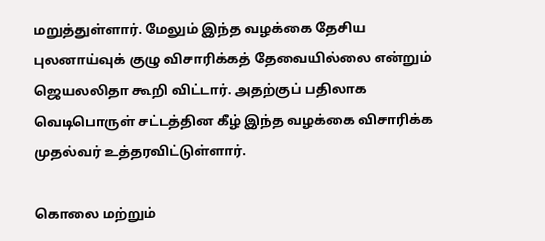மறுத்துள்ளார். மேலும் இந்த வழக்கை தேசிய புலனாய்வுக் குழு விசாரிக்கத் தேவையில்லை என்றும் ஜெயலலிதா கூறி விட்டார். அதற்குப் பதிலாக வெடிபொருள் சட்டத்தின கீழ் இந்த வழக்கை விசாரிக்க முதல்வர் உத்தரவிட்டுள்ளார்.

கொலை மற்றும்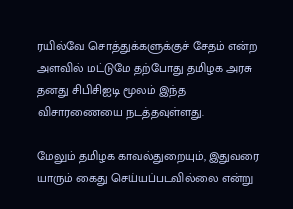ரயில்வே சொத்துக்களுக்குச் சேதம் என்ற அளவில் மட்டுமே தற்போது தமிழக அரசு தனது சிபிசிஐடி மூலம் இந்த விசாரணையை நடத்தவுள்ளது.

மேலும் தமிழக காவல்துறையும், இதுவரை யாரும் கைது செய்யப்படவில்லை என்று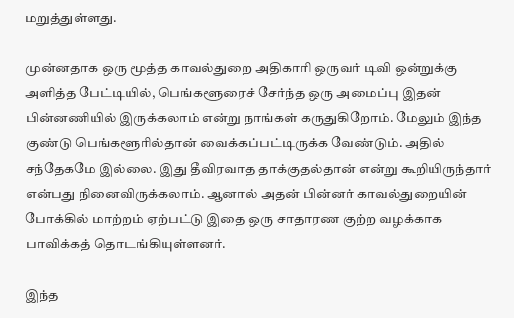மறுத்துள்ளது.

முன்னதாக ஒரு மூத்த காவல்துறை அதிகாரி ஒருவர் டிவி ஒன்றுக்கு அளித்த பேட்டியில், பெங்களூரைச் சேர்ந்த ஒரு அமைப்பு இதன் பின்னணியில் இருக்கலாம் என்று நாங்கள் கருதுகிறோம். மேலும் இந்த குண்டு பெங்களூரில்தான் வைக்கப்பட்டிருக்க வேண்டும். அதில் சந்தேகமே இல்லை. இது தீவிரவாத தாக்குதல்தான் என்று கூறியிருந்தார் என்பது நினைவிருக்கலாம். ஆனால் அதன் பின்னர் காவல்துறையின் போக்கில் மாற்றம் ஏற்பட்டு இதை ஒரு சாதாரண குற்ற வழக்காக பாவிக்கத் தொடங்கியுள்ளனர்.

இந்த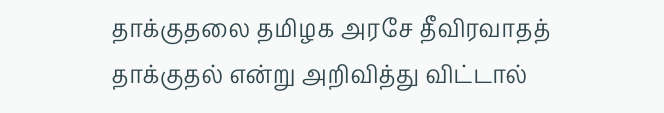தாக்குதலை தமிழக அரசே தீவிரவாதத் தாக்குதல் என்று அறிவித்து விட்டால்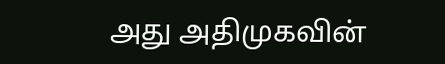அது அதிமுகவின்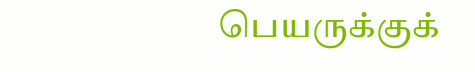பெயருக்குக்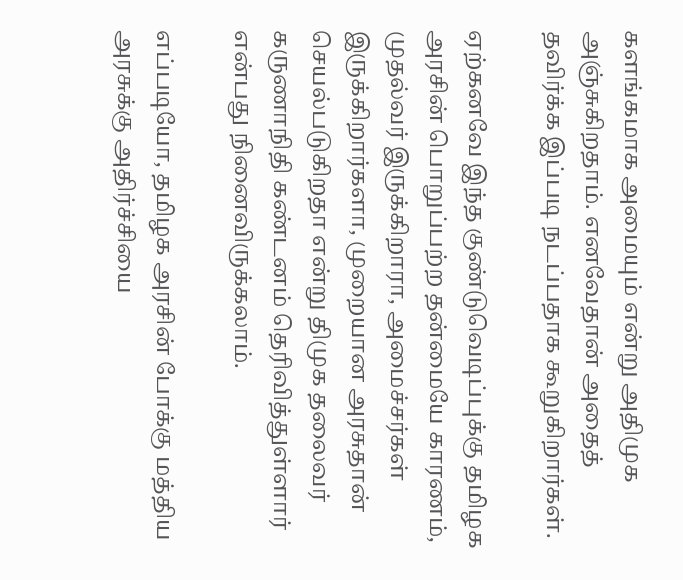களங்கமாக அமையும் என்று அதிமுக அஞ்சுகிறதாம். எனவேதான் அதைத் தவிர்க்க இப்படி நடப்பதாக கூறுகிறார்கள்.

ஏற்கனவே இந்த குண்டுவெடிப்புக்கு தமிழக அரசின் பொறுப்பற்ற தன்மையே காரணம், முதல்வர் இருக்கிறாரா, அமைச்சர்கள் இருக்கிறார்களா, முறையான அரசுதான் செயல்படுகிறதா என்று திமுக தலைவர் கருணாநிதி கண்டனம் தெரிவித்துள்ளார் என்பது நினைவிருக்கலாம்.

எப்படியோ, தமிழக அரசின் போக்கு மத்திய அரசுக்கு அதிர்ச்சியை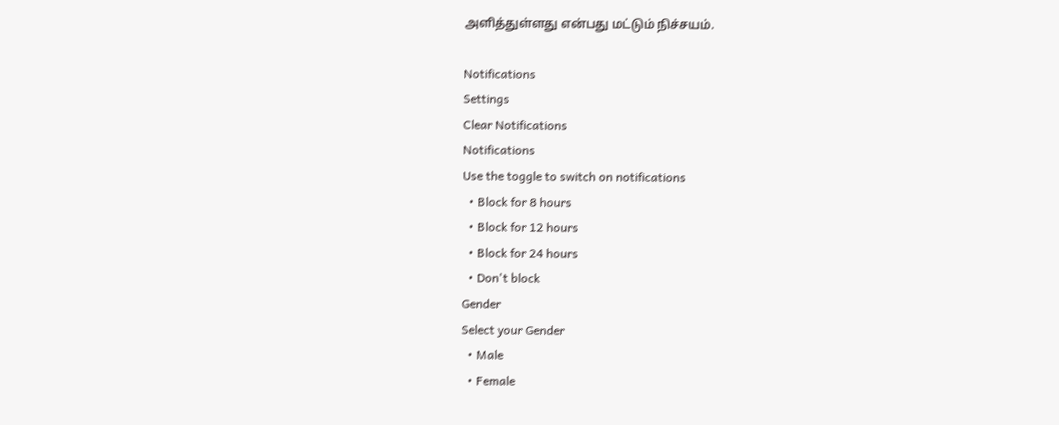அளித்துள்ளது என்பது மட்டும் நிச்சயம்.

Notifications
Settings
Clear Notifications
Notifications
Use the toggle to switch on notifications
  • Block for 8 hours
  • Block for 12 hours
  • Block for 24 hours
  • Don't block
Gender
Select your Gender
  • Male
  • Female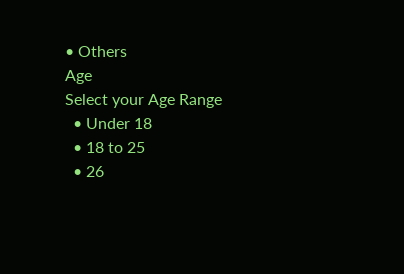• Others
Age
Select your Age Range
  • Under 18
  • 18 to 25
  • 26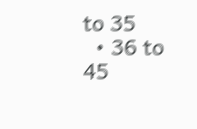to 35
  • 36 to 45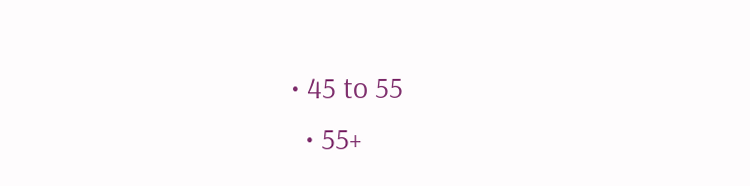• 45 to 55
  • 55+